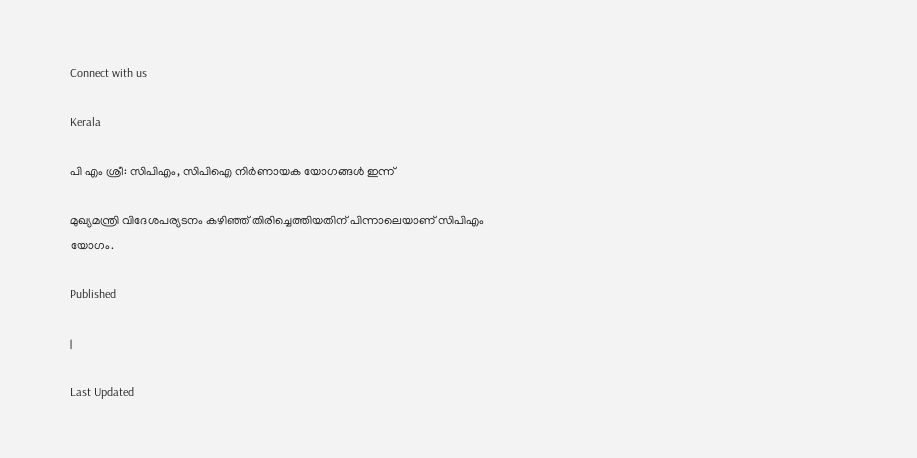Connect with us

Kerala

പി എം ശ്രീ: സിപിഎം, സിപിഐ നിർണായക യോഗങ്ങൾ ഇന്ന്

മുഖ്യമന്ത്രി വിദേശപര്യടനം കഴിഞ്ഞ് തിരിച്ചെത്തിയതിന് പിന്നാലെയാണ് സിപിഎം യോഗം.

Published

|

Last Updated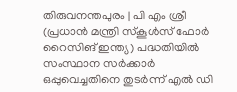തിരുവനന്തപുരം | പി എം ശ്രീ (പ്രധാൻ മന്ത്രി സ്കൂൾസ് ഫോർ റൈസിങ് ഇന്ത്യ) പദ്ധതിയിൽ സംസ്ഥാന സർക്കാർ ഒപ്പുവെച്ചതിനെ തുടർന്ന് എൽ ഡി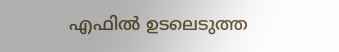എഫിൽ ഉടലെടുത്ത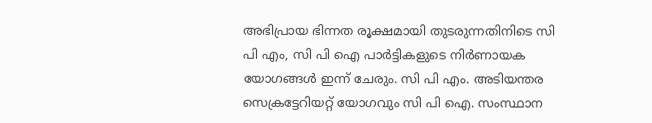അഭിപ്രായ ഭിന്നത രൂക്ഷമായി തുടരുന്നതിനിടെ സി പി എം, സി പി ഐ പാർട്ടികളുടെ നിർണായക യോഗങ്ങൾ ഇന്ന് ചേരും. സി പി എം. അടിയന്തര സെക്രട്ടേറിയറ്റ് യോഗവും സി പി ഐ. സംസ്ഥാന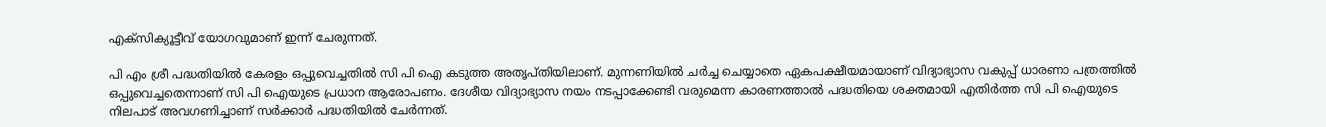എക്സിക്യൂട്ടീവ് യോഗവുമാണ് ഇന്ന് ചേരുന്നത്.

പി എം ശ്രീ പദ്ധതിയിൽ കേരളം ഒപ്പുവെച്ചതിൽ സി പി ഐ കടുത്ത അതൃപ്തിയിലാണ്. മുന്നണിയിൽ ചർച്ച ചെയ്യാതെ ഏകപക്ഷീയമായാണ് വിദ്യാഭ്യാസ വകുപ്പ് ധാരണാ പത്രത്തിൽ ഒപ്പുവെച്ചതെന്നാണ് സി പി ഐയുടെ പ്രധാന ആരോപണം. ദേശീയ വിദ്യാഭ്യാസ നയം നടപ്പാക്കേണ്ടി വരുമെന്ന കാരണത്താൽ പദ്ധതിയെ ശക്തമായി എതിർത്ത സി പി ഐയുടെ നിലപാട് അവഗണിച്ചാണ് സർക്കാർ പദ്ധതിയിൽ ചേർന്നത്.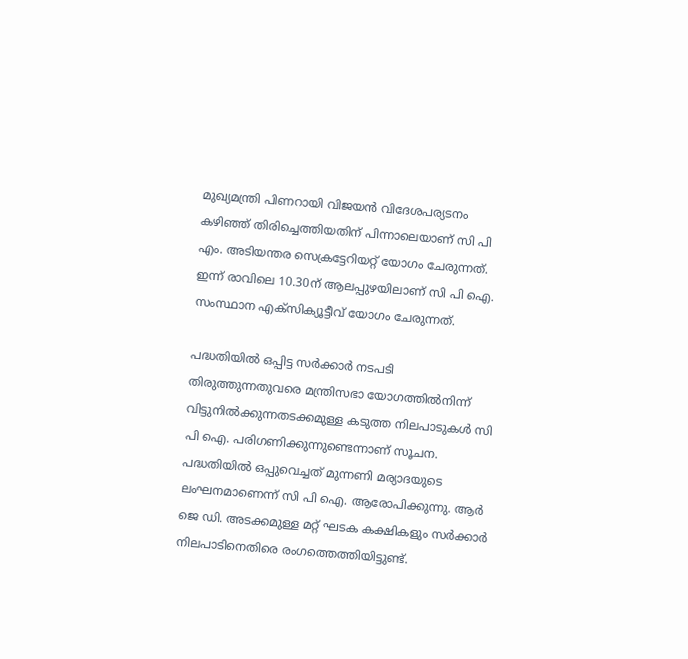മുഖ്യമന്ത്രി പിണറായി വിജയൻ വിദേശപര്യടനം കഴിഞ്ഞ് തിരിച്ചെത്തിയതിന് പിന്നാലെയാണ് സി പി എം. അടിയന്തര സെക്രട്ടേറിയറ്റ് യോഗം ചേരുന്നത്. ഇന്ന് രാവിലെ 10.30ന് ആലപ്പുഴയിലാണ് സി പി ഐ. സംസ്ഥാന എക്സിക്യൂട്ടീവ് യോഗം ചേരുന്നത്.

പദ്ധതിയിൽ ഒപ്പിട്ട സർക്കാർ നടപടി തിരുത്തുന്നതുവരെ മന്ത്രിസഭാ യോഗത്തിൽനിന്ന് വിട്ടുനിൽക്കുന്നതടക്കമുള്ള കടുത്ത നിലപാടുകൾ സി പി ഐ. പരിഗണിക്കുന്നുണ്ടെന്നാണ് സൂചന. പദ്ധതിയിൽ ഒപ്പുവെച്ചത് മുന്നണി മര്യാദയുടെ ലംഘനമാണെന്ന് സി പി ഐ. ആരോപിക്കുന്നു. ആർ ജെ ഡി. അടക്കമുള്ള മറ്റ് ഘടക കക്ഷികളും സർക്കാർ നിലപാടിനെതിരെ രംഗത്തെത്തിയിട്ടുണ്ട്.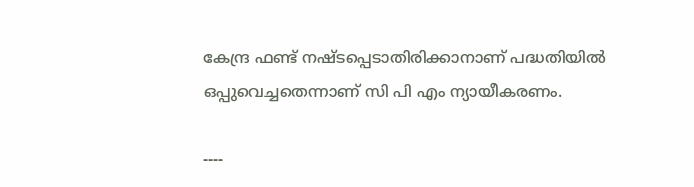കേന്ദ്ര ഫണ്ട് നഷ്ടപ്പെടാതിരിക്കാനാണ് പദ്ധതിയിൽ ഒപ്പുവെച്ചതെന്നാണ് സി പി എം ന്യായീകരണം.

----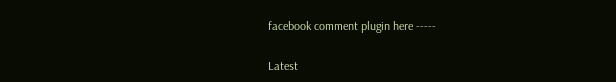facebook comment plugin here -----

Latest